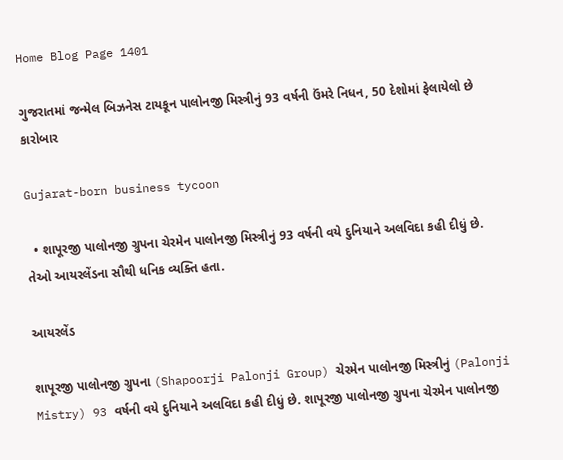Home Blog Page 1401

ગુજરાતમાં જન્મેલ બિઝનેસ ટાયકૂન પાલોનજી મિસ્ત્રીનું 93 વર્ષની ઉંમરે નિધન, 50 દેશોમાં ફેલાયેલો છે કારોબાર

Gujarat-born business tycoon

  • શાપૂરજી પાલોનજી ગ્રુપના ચેરમેન પાલોનજી મિસ્ત્રીનું 93 વર્ષની વયે દુનિયાને અલવિદા કહી દીધું છે. તેઓ આયરલેંડના સૌથી ધનિક વ્યક્તિ હતા.

આયરલેંડ

શાપૂરજી પાલોનજી ગ્રુપના (Shapoorji Palonji Group) ચેરમેન પાલોનજી મિસ્ત્રીનું (Palonji Mistry) 93 વર્ષની વયે દુનિયાને અલવિદા કહી દીધું છે. શાપૂરજી પાલોનજી ગ્રુપના ચેરમેન પાલોનજી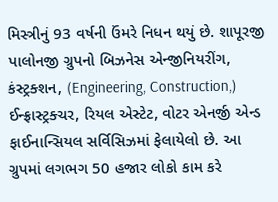મિસ્ત્રીનું 93 વર્ષની ઉંમરે નિધન થયું છે. શાપૂરજી પાલોનજી ગ્રુપનો બિઝનેસ એન્જીનિયરીંગ, કંસ્ટ્રક્શન, (Engineering, Construction,) ઈન્ફ્રાસ્ટ્રક્ચર, રિયલ એસ્ટેટ, વોટર એનર્જી એન્ડ ફાઈનાન્સિયલ સર્વિસિઝમાં ફેલાયેલો છે. આ ગ્રુપમાં લગભગ 50 હજાર લોકો કામ કરે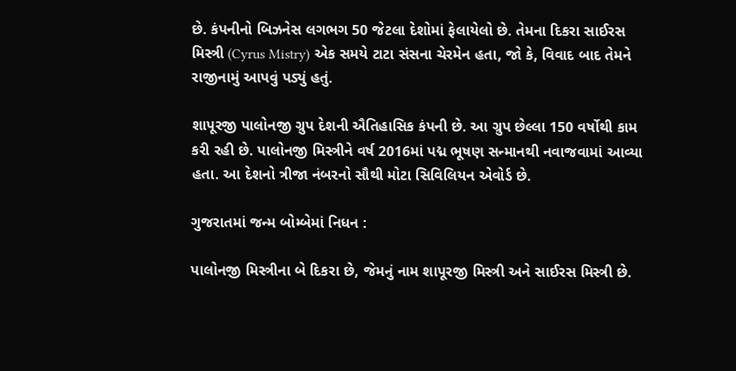છે. કંપનીનો બિઝનેસ લગભગ 50 જેટલા દેશોમાં ફેલાયેલો છે. તેમના દિકરા સાઈરસ મિસ્ત્રી (Cyrus Mistry) એક સમયે ટાટા સંસના ચેરમેન હતા, જો કે, વિવાદ બાદ તેમને રાજીનામું આપવું પડ્યું હતું.

શાપૂરજી પાલોનજી ગ્રુપ દેશની ઐતિહાસિક કંપની છે. આ ગ્રુપ છેલ્લા 150 વર્ષોથી કામ કરી રહી છે. પાલોનજી મિસ્ત્રીને વર્ષ 2016માં પદ્મ ભૂષણ સન્માનથી નવાજવામાં આવ્યા હતા. આ દેશનો ત્રીજા નંબરનો સૌથી મોટા સિવિલિયન એવોર્ડ છે.

ગુજરાતમાં જન્મ બોમ્બેમાં નિધન :

પાલોનજી મિસ્ત્રીના બે દિકરા છે, જેમનું નામ શાપૂરજી મિસ્ત્રી અને સાઈરસ મિસ્ત્રી છે.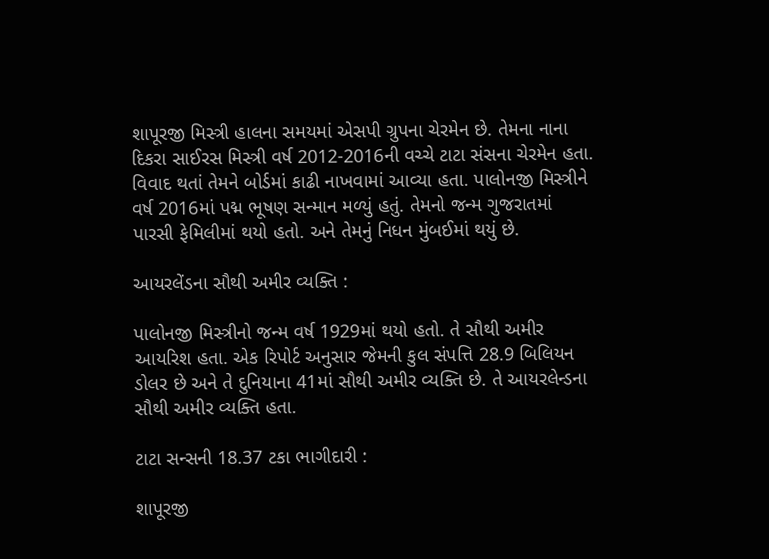શાપૂરજી મિસ્ત્રી હાલના સમયમાં એસપી ગ્રુપના ચેરમેન છે. તેમના નાના દિકરા સાઈરસ મિસ્ત્રી વર્ષ 2012-2016ની વચ્ચે ટાટા સંસના ચેરમેન હતા. વિવાદ થતાં તેમને બોર્ડમાં કાઢી નાખવામાં આવ્યા હતા. પાલોનજી મિસ્ત્રીને વર્ષ 2016માં પદ્મ ભૂષણ સન્માન મળ્યું હતું. તેમનો જન્મ ગુજરાતમાં પારસી ફેમિલીમાં થયો હતો. અને તેમનું નિધન મુંબઈમાં થયું છે.

આયરલેંડના સૌથી અમીર વ્યક્તિ :

પાલોનજી મિસ્ત્રીનો જન્મ વર્ષ 1929માં થયો હતો. તે સૌથી અમીર આયરિશ હતા. એક રિપોર્ટ અનુસાર જેમની કુલ સંપત્તિ 28.9 બિલિયન ડોલર છે અને તે દુનિયાના 41માં સૌથી અમીર વ્યક્તિ છે. તે આયરલેન્ડના સૌથી અમીર વ્યક્તિ હતા.

ટાટા સન્સની 18.37 ટકા ભાગીદારી :

શાપૂરજી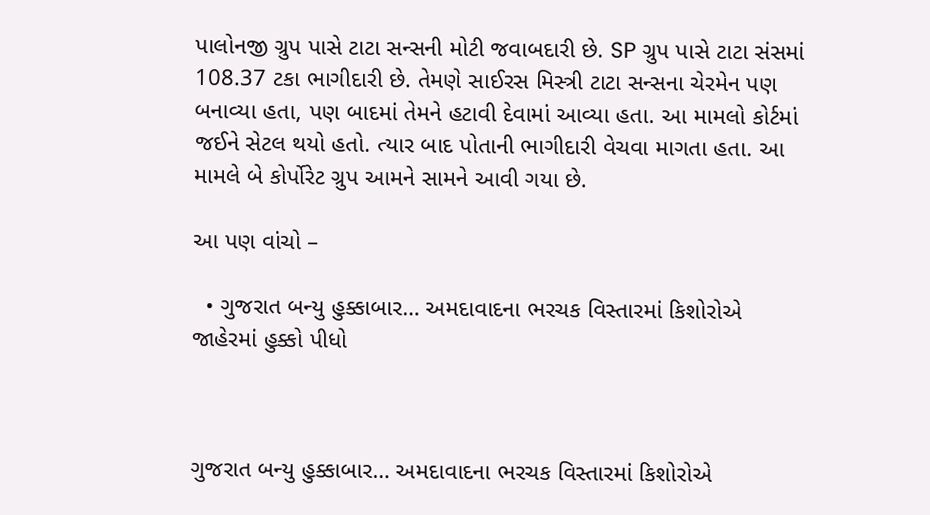પાલોનજી ગ્રુપ પાસે ટાટા સન્સની મોટી જવાબદારી છે. SP ગ્રુપ પાસે ટાટા સંસમાં 108.37 ટકા ભાગીદારી છે. તેમણે સાઈરસ મિસ્ત્રી ટાટા સન્સના ચેરમેન પણ બનાવ્યા હતા, પણ બાદમાં તેમને હટાવી દેવામાં આવ્યા હતા. આ મામલો કોર્ટમાં જઈને સેટલ થયો હતો. ત્યાર બાદ પોતાની ભાગીદારી વેચવા માગતા હતા. આ મામલે બે કોર્પોરેટ ગ્રુપ આમને સામને આવી ગયા છે.

આ પણ વાંચો –

  • ગુજરાત બન્યુ હુક્કાબાર… અમદાવાદના ભરચક વિસ્તારમાં કિશોરોએ જાહેરમાં હુક્કો પીધો



ગુજરાત બન્યુ હુક્કાબાર… અમદાવાદના ભરચક વિસ્તારમાં કિશોરોએ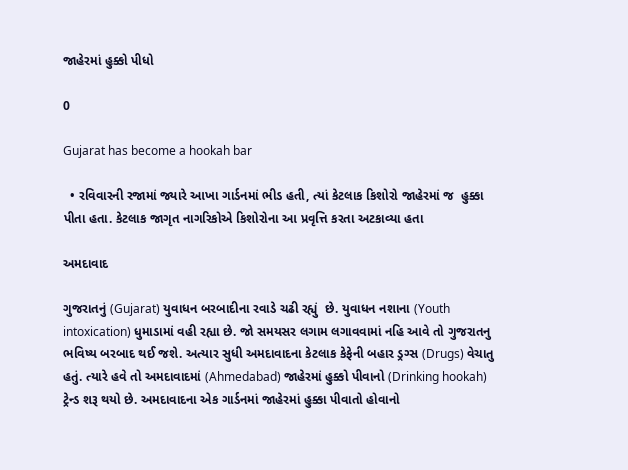જાહેરમાં હુક્કો પીધો

0

Gujarat has become a hookah bar

  • રવિવારની રજામાં જ્યારે આખા ગાર્ડનમાં ભીડ હતી, ત્યાં કેટલાક કિશોરો જાહેરમાં જ  હુક્કા પીતા હતા. કેટલાક જાગૃત નાગરિકોએ કિશોરોના આ પ્રવૃત્તિ કરતા અટકાવ્યા હતા

અમદાવાદ

ગુજરાતનું (Gujarat) યુવાધન બરબાદીના રવાડે ચઢી રહ્યું  છે. યુવાધન નશાના (Youth intoxication) ધુમાડામાં વહી રહ્યા છે. જો સમયસર લગામ લગાવવામાં નહિ આવે તો ગુજરાતનુ ભવિષ્ય બરબાદ થઈ જશે. અત્યાર સુધી અમદાવાદના કેટલાક કેફેની બહાર ડ્રગ્સ (Drugs) વેચાતુ હતું. ત્યારે હવે તો અમદાવાદમાં (Ahmedabad) જાહેરમાં હુક્કો પીવાનો (Drinking hookah) ટ્રેન્ડ શરૂ થયો છે. અમદાવાદના એક ગાર્ડનમાં જાહેરમાં હુક્કા પીવાતો હોવાનો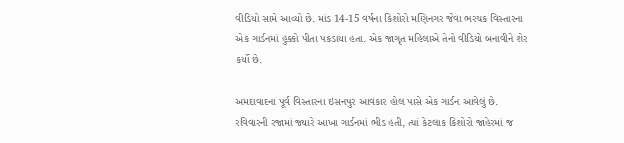વીડિયો સામે આવ્યો છે. માંડ 14-15 વર્ષના કિશોરો મણિનગર જેવા ભરચક વિસ્તારના એક ગાર્ડનમાં હુક્કો પીતા પકડાયા હતા. એક જાગૃત મહિલાએ તેનો વીડિયો બનાવીને શેર કર્યો છે.

અમદાવાદના પૂર્વ વિસ્તારના ઇસનપુર આવકાર હોલ પાસે એક ગાર્ડન આવેલું છે. રવિવારની રજામાં જ્યારે આખા ગાર્ડનમાં ભીડ હતી, ત્યાં કેટલાક કિશોરો જાહેરમાં જ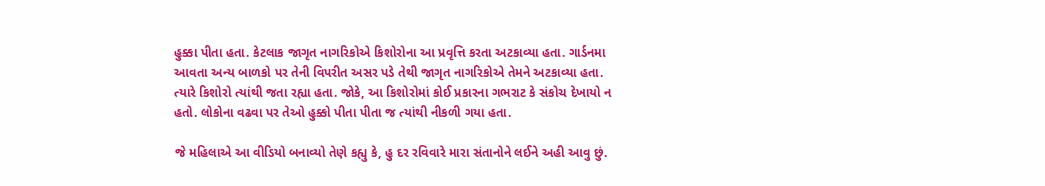હુક્કા પીતા હતા. કેટલાક જાગૃત નાગરિકોએ કિશોરોના આ પ્રવૃત્તિ કરતા અટકાવ્યા હતા. ગાર્ડનમા આવતા અન્ય બાળકો પર તેની વિપરીત અસર પડે તેથી જાગૃત નાગરિકોએ તેમને અટકાવ્યા હતા. ત્યારે કિશોરો ત્યાંથી જતા રહ્યા હતા. જોકે, આ કિશોરોમાં કોઈ પ્રકારના ગભરાટ કે સંકોચ દેખાયો ન હતો. લોકોના વઢવા પર તેઓ હુક્કો પીતા પીતા જ ત્યાંથી નીકળી ગયા હતા.

જે મહિલાએ આ વીડિયો બનાવ્યો તેણે કહ્યુ કે, હુ દર રવિવારે મારા સંતાનોને લઈને અહી આવુ છું.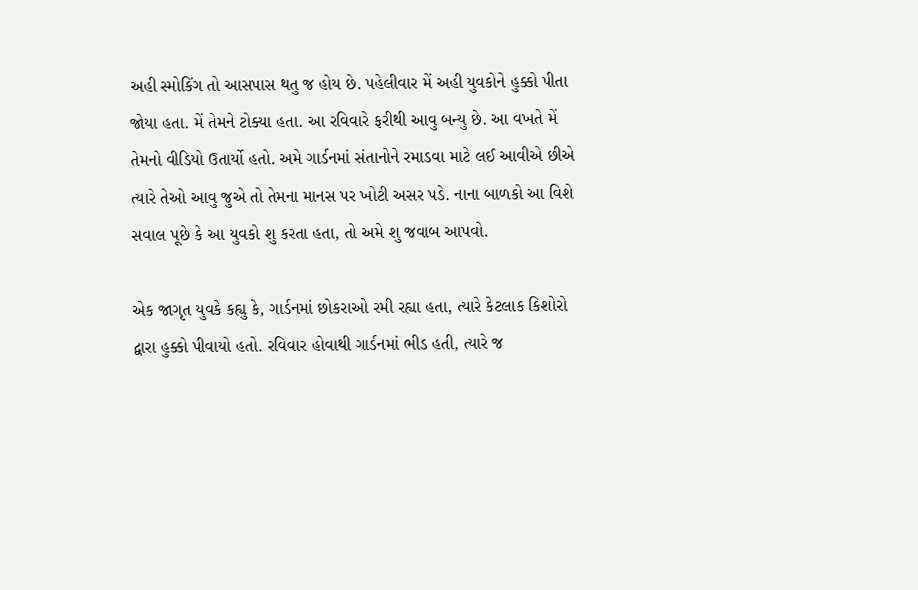અહી સ્મોકિંગ તો આસપાસ થતુ જ હોય છે. પહેલીવાર મેં અહી યુવકોને હુક્કો પીતા જોયા હતા. મેં તેમને ટોક્યા હતા. આ રવિવારે ફરીથી આવુ બન્યુ છે. આ વખતે મેં તેમનો વીડિયો ઉતાર્યો હતો. અમે ગાર્ડનમાં સંતાનોને રમાડવા માટે લઈ આવીએ છીએ ત્યારે તેઓ આવુ જુએ તો તેમના માનસ પર ખોટી અસર પડે. નાના બાળકો આ વિશે સવાલ પૂછે કે આ યુવકો શુ કરતા હતા, તો અમે શુ જવાબ આપવો.

એક જાગૃત યુવકે કહ્યુ કે, ગાર્ડનમાં છોકરાઓ રમી રહ્યા હતા, ત્યારે કેટલાક કિશોરો દ્વારા હુક્કો પીવાયો હતો. રવિવાર હોવાથી ગાર્ડનમાં ભીડ હતી, ત્યારે જ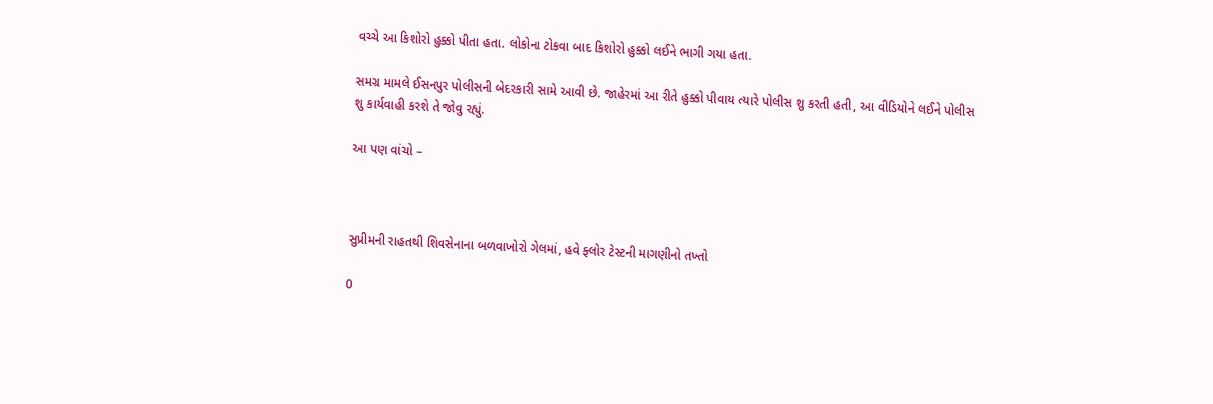વચ્ચે આ કિશોરો હુક્કો પીતા હતા. લોકોના ટોકવા બાદ કિશોરો હુક્કો લઈને ભાગી ગયા હતા.

સમગ્ર મામલે ઈસનપુર પોલીસની બેદરકારી સામે આવી છે. જાહેરમાં આ રીતે હુક્કો પીવાય ત્યારે પોલીસ શુ કરતી હતી, આ વીડિયોને લઈને પોલીસ શુ કાર્યવાહી કરશે તે જોવુ રહ્યું.

આ પણ વાંચો –



સુપ્રીમની રાહતથી શિવસેનાના બળવાખોરો ગેલમાં, હવે ફ્લોર ટેસ્ટની માગણીનો તખ્તો

0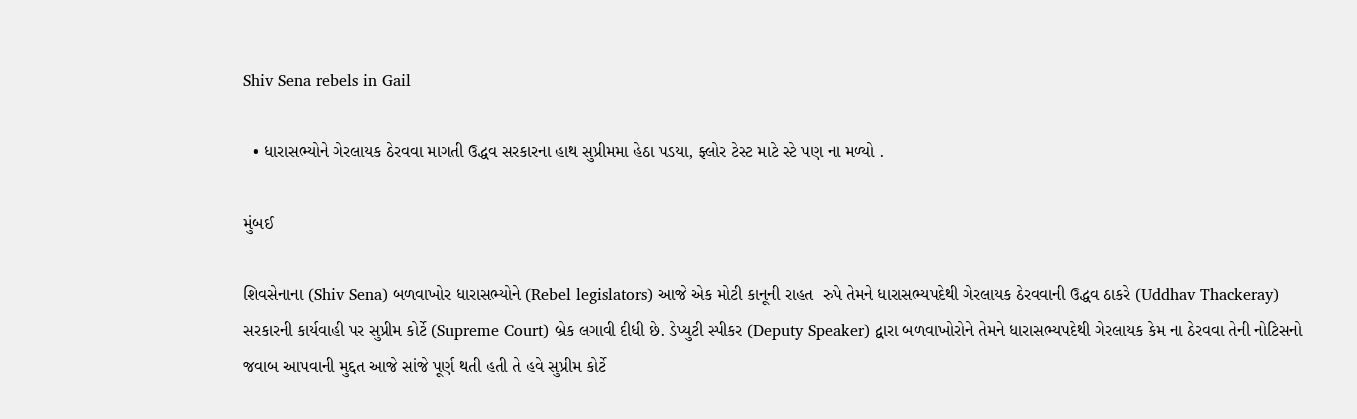Shiv Sena rebels in Gail

  • ધારાસભ્યોને ગેરલાયક ઠેરવવા માગતી ઉદ્ધવ સરકારના હાથ સુપ્રીમમા હેઠા પડયા, ફ્લોર ટેસ્ટ માટે સ્ટે પણ ના મળ્યો .

મુંબઈ

શિવસેનાના (Shiv Sena) બળવાખોર ધારાસભ્યોને (Rebel legislators) આજે એક મોટી કાનૂની રાહત  રુપે તેમને ધારાસભ્યપદેથી ગેરલાયક ઠેરવવાની ઉદ્ધવ ઠાકરે (Uddhav Thackeray) સરકારની કાર્યવાહી પર સુપ્રીમ કોર્ટે (Supreme Court) બ્રેક લગાવી દીધી છે. ડેપ્યુટી સ્પીકર (Deputy Speaker) દ્વારા બળવાખોરોને તેમને ધારાસભ્યપદેથી ગેરલાયક કેમ ના ઠેરવવા તેની નોટિસનો જવાબ આપવાની મુદ્દત આજે સાંજે પૂર્ણ થતી હતી તે હવે સુપ્રીમ કોર્ટે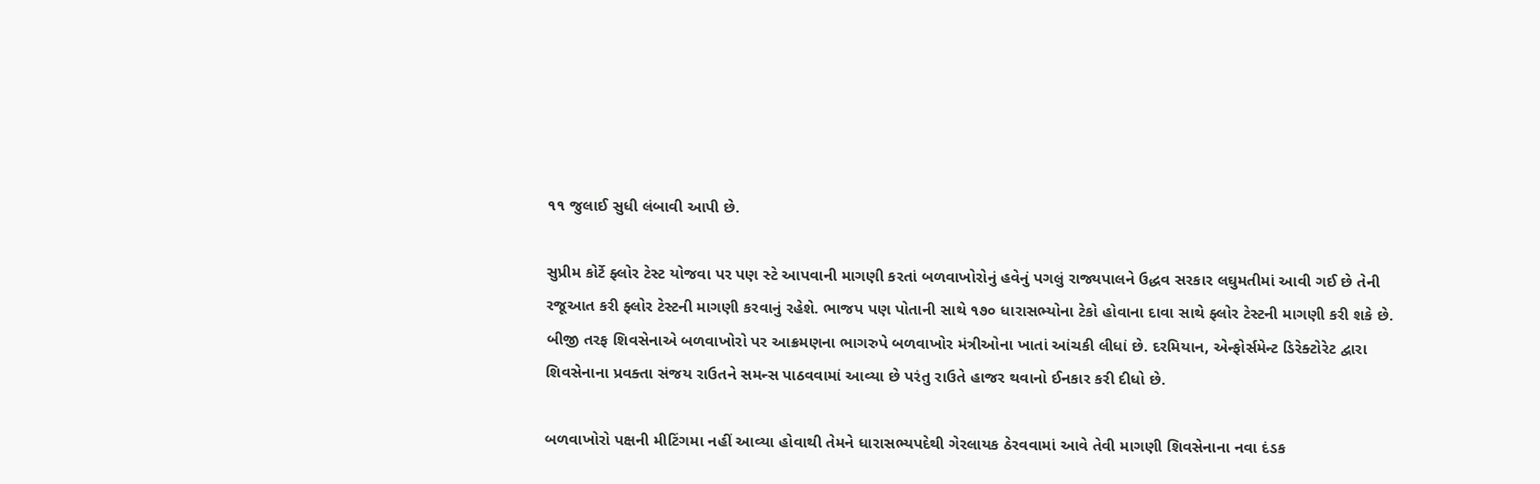૧૧ જુલાઈ સુધી લંબાવી આપી છે.

સુપ્રીમ કોર્ટે ફ્લોર ટેસ્ટ યોજવા પર પણ સ્ટે આપવાની માગણી કરતાં બળવાખોરોનું હવેનું પગલું રાજ્યપાલને ઉદ્ધવ સરકાર લઘુમતીમાં આવી ગઈ છે તેની રજૂઆત કરી ફ્લોર ટેસ્ટની માગણી કરવાનું રહેશે. ભાજપ પણ પોતાની સાથે ૧૭૦ ધારાસભ્યોના ટેકો હોવાના દાવા સાથે ફ્લોર ટેસ્ટની માગણી કરી શકે છે. બીજી તરફ શિવસેનાએ બળવાખોરો પર આક્રમણના ભાગરુપે બળવાખોર મંત્રીઓના ખાતાં આંચકી લીધાં છે. દરમિયાન, એન્ફોર્સમેન્ટ ડિરેક્ટોરેટ દ્વારા શિવસેનાના પ્રવક્તા સંજય રાઉતને સમન્સ પાઠવવામાં આવ્યા છે પરંતુ રાઉતે હાજર થવાનો ઈનકાર કરી દીધો છે.

બળવાખોરો પક્ષની મીટિંગમા નહીં આવ્યા હોવાથી તેમને ધારાસભ્યપદેથી ગેરલાયક ઠેરવવામાં આવે તેવી માગણી શિવસેનાના નવા દંડક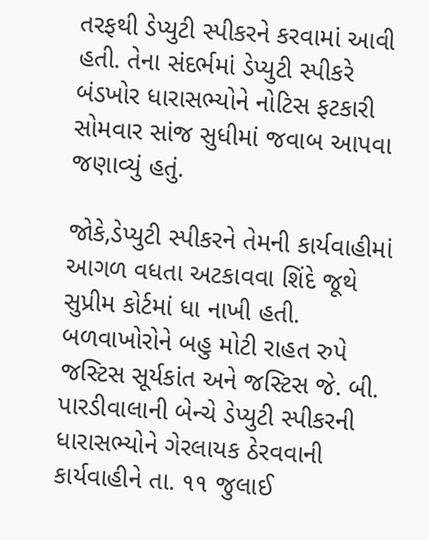તરફથી ડેપ્યુટી સ્પીકરને કરવામાં આવી હતી. તેના સંદર્ભમાં ડેપ્યુટી સ્પીકરે બંડખોર ધારાસભ્યોને નોટિસ ફટકારી સોમવાર સાંજ સુધીમાં જવાબ આપવા જણાવ્યું હતું.

જોકે,ડેપ્યુટી સ્પીકરને તેમની કાર્યવાહીમાં આગળ વધતા અટકાવવા શિંદે જૂથે સુપ્રીમ કોર્ટમાં ધા નાખી હતી. બળવાખોરોને બહુ મોટી રાહત રુપે જસ્ટિસ સૂર્યકાંત અને જસ્ટિસ જે. બી. પારડીવાલાની બેન્ચે ડેપ્યુટી સ્પીકરની ધારાસભ્યોને ગેરલાયક ઠેરવવાની કાર્યવાહીને તા. ૧૧ જુલાઈ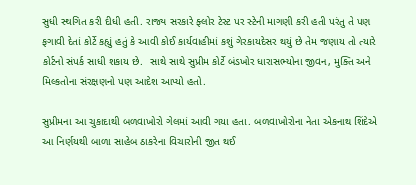સુધી સ્થગિત કરી દીધી હતી. રાજ્ય સરકારે ફ્લોર ટેસ્ટ પર સ્ટેની માગણી કરી હતી પરંતુ તે પણ ફગાવી દેતાં કોર્ટે કહ્યું હતું કે આવી કોઈ કાર્યવાહીમાં કશું ગેરકાયદેસર થયું છે તેમ જણાય તો ત્યારે કોર્ટનો સંપર્ક સાધી શકાય છે.  સાથે સાથે સુપ્રીમ કોર્ટે બંડખોર ધારાસભ્યોના જીવન, મુક્તિ અને મિલ્કતોના સંરક્ષણનો પણ આદેશ આપ્યો હતો.

સુપ્રીમના આ ચુકાદાથી બળવાખોરો ગેલમાં આવી ગયા હતા. બળવાખોરોના નેતા એકનાથ શિંદેએ આ નિર્ણયથી બાળા સાહેબ ઠાકરેના વિચારોની જીત થઈ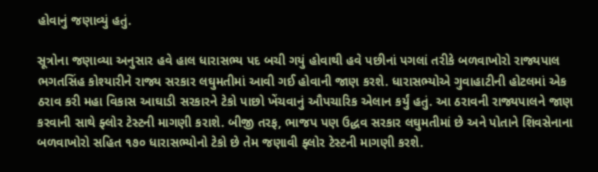હોવાનું જણાવ્યું હતું.

સૂત્રોના જણાવ્યા અનુસાર હવે હાલ ધારાસભ્ય પદ બચી ગયું હોવાથી હવે પછીનાં પગલાં તરીકે બળવાખોરો રાજ્યપાલ ભગતસિંહ કોશ્યારીને રાજ્ય સરકાર લઘુમતીમાં આવી ગઈ હોવાની જાણ કરશે. ધારાસભ્યોએ ગુવાહાટીની હોટલમાં એક ઠરાવ કરી મહા વિકાસ આઘાડી સરકારને ટેકો પાછો ખેંચવાનું ઔપચારિક એલાન કર્યું હતું. આ ઠરાવની રાજ્યપાલને જાણ કરવાની સાથે ફ્લોર ટેસ્ટની માગણી કરાશે. બીજી તરફ, ભાજપ પણ ઉદ્ધવ સરકાર લઘુમતીમાં છે અને પોતાને શિવસેનાના બળવાખોરો સહિત ૧૭૦ ધારાસભ્યોનો ટેકો છે તેમ જણાવી ફ્લોર ટેસ્ટની માગણી કરશે.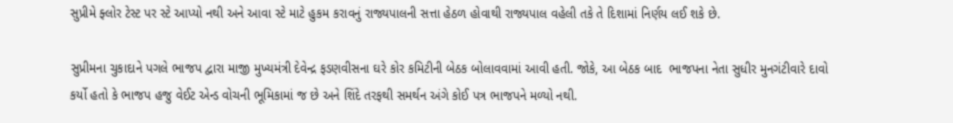સુપ્રીમે ફ્લોર ટેસ્ટ પર સ્ટે આપ્યો નથી અને આવા સ્ટે માટે હુકમ કરાવનું રાજ્યપાલની સત્તા હેઠળ હોવાથી રાજ્યપાલ વહેલી તકે તે દિશામાં નિર્ણય લઈ શકે છે.

સુપ્રીમના ચુકાદાને પગલે ભાજપ દ્વારા માજી મુખ્યમંત્રી દેવેન્દ્ર ફડણવીસના ઘરે કોર કમિટીની બેઠક બોલાવવામાં આવી હતી. જોકે, આ બેઠક બાદ  ભાજપના નેતા સુધીર મુનગંટીવારે દાવો કર્યો હતો કે ભાજપ હજુ વેઈટ એન્ડ વોચની ભૂમિકામાં જ છે અને શિંદે તરફથી સમર્થન અંગે કોઈ પત્ર ભાજપને મળ્યો નથી.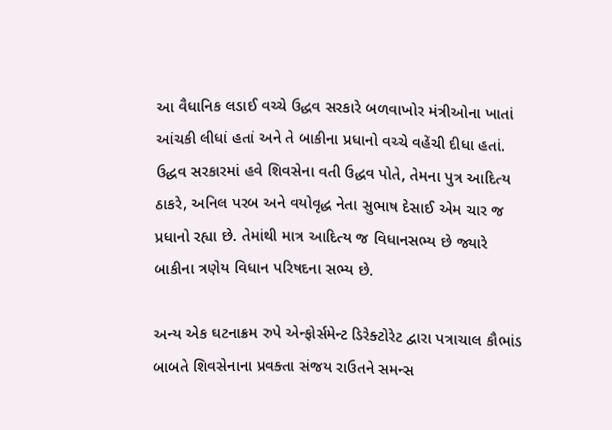આ વૈધાનિક લડાઈ વચ્ચે ઉદ્ધવ સરકારે બળવાખોર મંત્રીઓના ખાતાં આંચકી લીધાં હતાં અને તે બાકીના પ્રધાનો વચ્ચે વહેંચી દીધા હતાં. ઉદ્ધવ સરકારમાં હવે શિવસેના વતી ઉદ્ધવ પોતે, તેમના પુત્ર આદિત્ય ઠાકરે, અનિલ પરબ અને વયોવૃદ્ધ નેતા સુભાષ દેસાઈ એમ ચાર જ પ્રધાનો રહ્યા છે. તેમાંથી માત્ર આદિત્ય જ વિધાનસભ્ય છે જ્યારે બાકીના ત્રણેય વિધાન પરિષદના સભ્ય છે.

અન્ય એક ઘટનાક્રમ રુપે એન્ફોર્સમેન્ટ ડિરેક્ટોરેટ દ્વારા પત્રાચાલ કૌભાંડ બાબતે શિવસેનાના પ્રવક્તા સંજય રાઉતને સમન્સ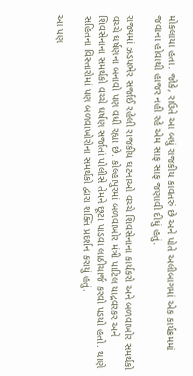મોકલાયા હતા. જોકે, રાઉતે આ બધું રાજકીય કાવતરું છે અને પોતે અલીબાગમાં એક કાર્યક્રમમાં જવાના હોવાથી હાજર નહી રહે એમ સાફ સાફ જણાવી દીધું હતું.

રાજ્યમાં ઝડપભેર સર્જાઈ રહેલી રાજકીય ઘટનાઓ વચ્ચે શિવસેનાના કાર્યકરો અને બળવાખોર સમર્થકો વચ્ચે ઘર્ષણના બનાવો પણ વધી રહ્યા છે. કોલ્હાપુરમાં બળવાખોર મંત્રી પાટિલ યાદ્રવરકર અને શિવસેનાના સમર્થકો વચ્ચે ઘર્ષણ સર્જાતાં પોલીસે તેમને છૂટા પાડવા લાઠીચાર્જ કરવો પડયો હતો. થાણે સહિતના વિસ્તારોમાં પણ બળવાખોરોના સમર્થકો દ્વારા શક્તિ પ્રદર્શન કરાયું હતું.

આ પણ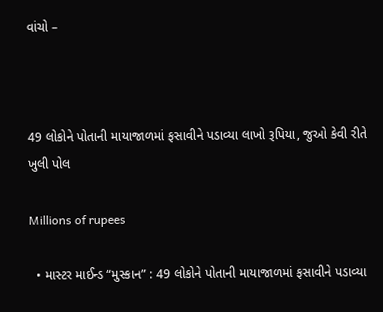વાંચો –



49 લોકોને પોતાની માયાજાળમાં ફસાવીને પડાવ્યા લાખો રૂપિયા, જુઓ કેવી રીતે ખુલી પોલ

Millions of rupees

  • માસ્ટર માઈન્ડ “મુસ્કાન” : 49 લોકોને પોતાની માયાજાળમાં ફસાવીને પડાવ્યા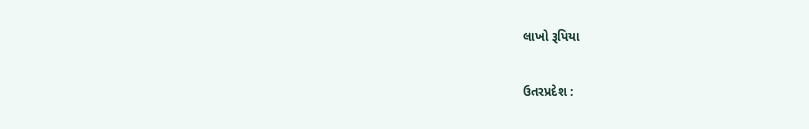લાખો રૂપિયા

ઉતરપ્રદેશ :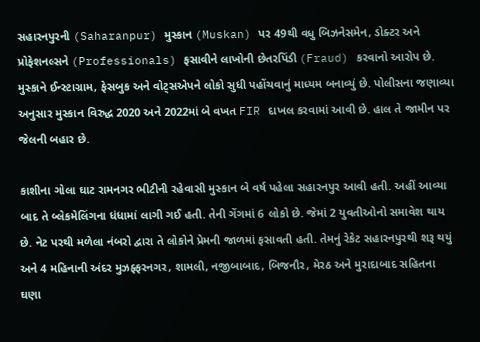સહારનપુરની (Saharanpur) મુસ્કાન (Muskan) પર 49થી વધુ બિઝનેસમેન, ડોક્ટર અને પ્રોફેશનલ્સને (Professionals) ફસાવીને લાખોની છેતરપિંડી (Fraud) કરવાનો આરોપ છે. મુસ્કાને ઈન્સ્ટાગ્રામ, ફેસબુક અને વોટ્સએપને લોકો સુધી પહોંચવાનું માધ્યમ બનાવ્યું છે. પોલીસના જણાવ્યા અનુસાર મુસ્કાન વિરુદ્ધ 2020 અને 2022માં બે વખત FIR દાખલ કરવામાં આવી છે. હાલ તે જામીન પર જેલની બહાર છે.

કાશીના ગોલા ઘાટ રામનગર ભીટીની રહેવાસી મુસ્કાન બે વર્ષ પહેલા સહારનપુર આવી હતી. અહીં આવ્યા બાદ તે બ્લેકમેલિંગના ધંધામાં લાગી ગઈ હતી. તેની ગેંગમાં 6 લોકો છે. જેમાં 2 યુવતીઓનો સમાવેશ થાય છે. નેટ પરથી મળેલા નંબરો દ્વારા તે લોકોને પ્રેમની જાળમાં ફસાવતી હતી. તેમનું રેકેટ સહારનપુરથી શરૂ થયું અને 4 મહિનાની અંદર મુઝફ્ફરનગર, શામલી, નજીબાબાદ, બિજનૌર, મેરઠ અને મુરાદાબાદ સહિતના ઘણા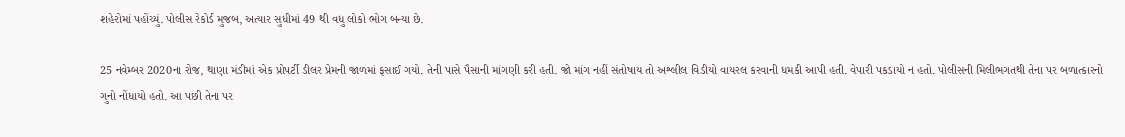શહેરોમાં પહોંચ્યું. પોલીસ રેકોર્ડ મુજબ, અત્યાર સુધીમાં 49 થી વધુ લોકો ભોગ બન્યા છે.

25 નવેમ્બર 2020ના રોજ, થાણા મંડીમાં એક પ્રોપર્ટી ડીલર પ્રેમની જાળમાં ફસાઈ ગયો. તેની પાસે પૈસાની માંગણી કરી હતી. જો માંગ નહીં સંતોષાય તો અશ્લીલ વિડીયો વાયરલ કરવાની ધમકી આપી હતી. વેપારી પકડાયો ન હતો. પોલીસની મિલીભગતથી તેના પર બળાત્કારનો ગુનો નોંધાયો હતો. આ પછી તેના પર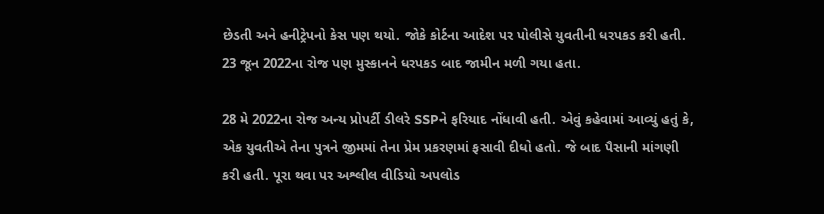છેડતી અને હનીટ્રેપનો કેસ પણ થયો. જોકે કોર્ટના આદેશ પર પોલીસે યુવતીની ધરપકડ કરી હતી. 23 જૂન 2022ના રોજ પણ મુસ્કાનને ધરપકડ બાદ જામીન મળી ગયા હતા.

28 મે 2022ના રોજ અન્ય પ્રોપર્ટી ડીલરે SSPને ફરિયાદ નોંધાવી હતી. એવું કહેવામાં આવ્યું હતું કે, એક યુવતીએ તેના પુત્રને જીમમાં તેના પ્રેમ પ્રકરણમાં ફસાવી દીધો હતો. જે બાદ પૈસાની માંગણી કરી હતી. પૂરા થવા પર અશ્લીલ વીડિયો અપલોડ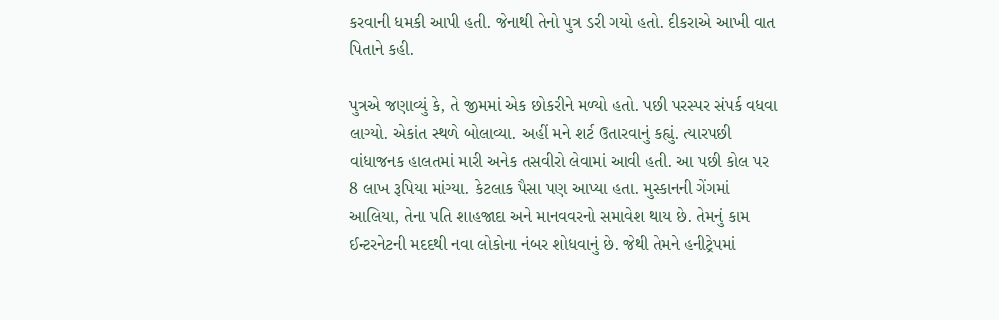કરવાની ધમકી આપી હતી. જેનાથી તેનો પુત્ર ડરી ગયો હતો. દીકરાએ આખી વાત પિતાને કહી.

પુત્રએ જણાવ્યું કે, તે જીમમાં એક છોકરીને મળ્યો હતો. પછી પરસ્પર સંપર્ક વધવા લાગ્યો. એકાંત સ્થળે બોલાવ્યા. અહીં મને શર્ટ ઉતારવાનું કહ્યું. ત્યારપછી વાંધાજનક હાલતમાં મારી અનેક તસવીરો લેવામાં આવી હતી. આ પછી કોલ પર 8 લાખ રૂપિયા માંગ્યા. કેટલાક પૈસા પણ આપ્યા હતા. મુસ્કાનની ગેંગમાં આલિયા, તેના પતિ શાહજાદા અને માનવવરનો સમાવેશ થાય છે. તેમનું કામ ઈન્ટરનેટની મદદથી નવા લોકોના નંબર શોધવાનું છે. જેથી તેમને હનીટ્રેપમાં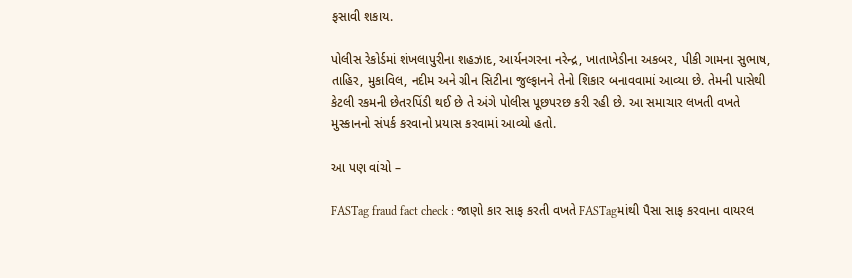ફસાવી શકાય.

પોલીસ રેકોર્ડમાં શંખલાપુરીના શહઝાદ, આર્યનગરના નરેન્દ્ર, ખાતાખેડીના અકબર, પીકી ગામના સુભાષ, તાહિર, મુકાવિલ, નદીમ અને ગ્રીન સિટીના જુલ્ફાનને તેનો શિકાર બનાવવામાં આવ્યા છે. તેમની પાસેથી કેટલી રકમની છેતરપિંડી થઈ છે તે અંગે પોલીસ પૂછપરછ કરી રહી છે. આ સમાચાર લખતી વખતે મુસ્કાનનો સંપર્ક કરવાનો પ્રયાસ કરવામાં આવ્યો હતો.

આ પણ વાંચો –

FASTag fraud fact check : જાણો કાર સાફ કરતી વખતે FASTagમાંથી પૈસા સાફ કરવાના વાયરલ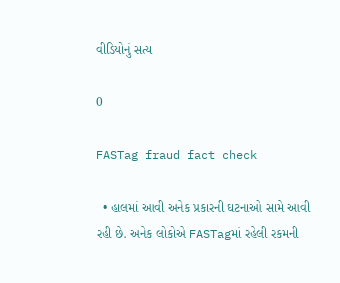વીડિયોનું સત્ય

0

FASTag fraud fact check

  • હાલમાં આવી અનેક પ્રકારની ઘટનાઓ સામે આવી રહી છે. અનેક લોકોએ FASTagમાં રહેલી રકમની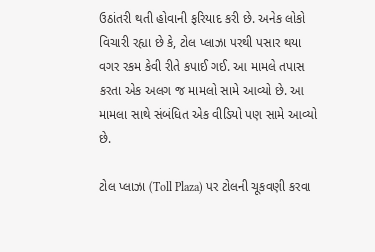ઉઠાંતરી થતી હોવાની ફરિયાદ કરી છે. અનેક લોકો વિચારી રહ્યા છે કે, ટોલ પ્લાઝા પરથી પસાર થયા વગર રકમ કેવી રીતે કપાઈ ગઈ. આ મામલે તપાસ કરતા એક અલગ જ મામલો સામે આવ્યો છે. આ મામલા સાથે સંબંધિત એક વીડિયો પણ સામે આવ્યો છે.

ટોલ પ્લાઝા (Toll Plaza) પર ટોલની ચૂકવણી કરવા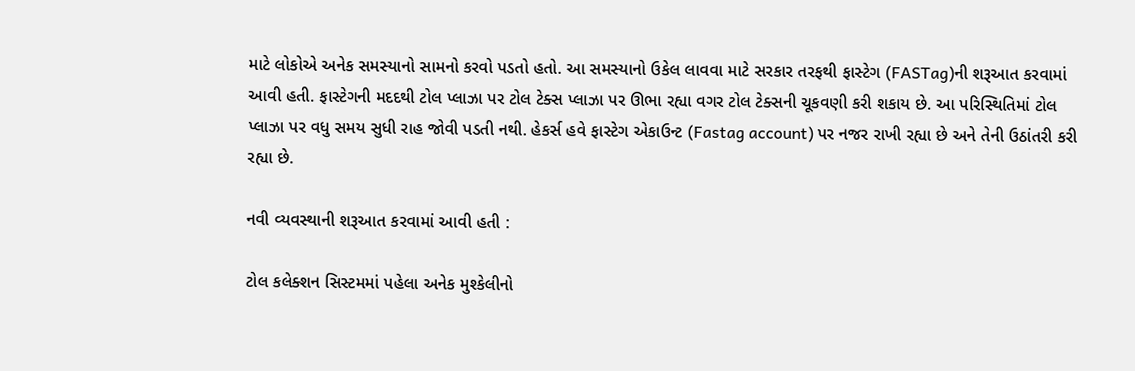માટે લોકોએ અનેક સમસ્યાનો સામનો કરવો પડતો હતો. આ સમસ્યાનો ઉકેલ લાવવા માટે સરકાર તરફથી ફાસ્ટેગ (FASTag)ની શરૂઆત કરવામાં આવી હતી. ફાસ્ટેગની મદદથી ટોલ પ્લાઝા પર ટોલ ટેક્સ પ્લાઝા પર ઊભા રહ્યા વગર ટોલ ટેક્સની ચૂકવણી કરી શકાય છે. આ પરિસ્થિતિમાં ટોલ પ્લાઝા પર વધુ સમય સુધી રાહ જોવી પડતી નથી. હેકર્સ હવે ફાસ્ટેગ એકાઉન્ટ (Fastag account) પર નજર રાખી રહ્યા છે અને તેની ઉઠાંતરી કરી રહ્યા છે.

નવી વ્યવસ્થાની શરૂઆત કરવામાં આવી હતી :

ટોલ કલેક્શન સિસ્ટમમાં પહેલા અનેક મુશ્કેલીનો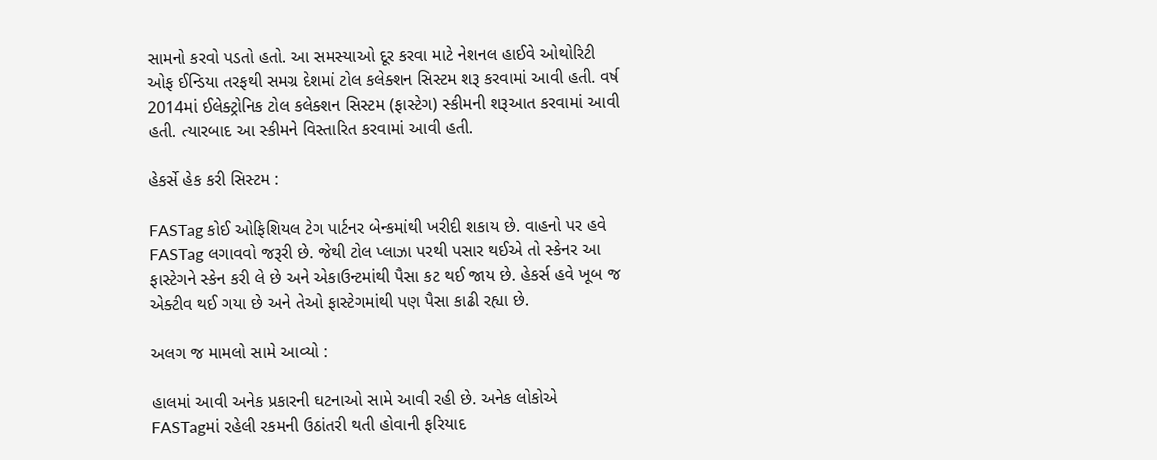સામનો કરવો પડતો હતો. આ સમસ્યાઓ દૂર કરવા માટે નેશનલ હાઈવે ઓથોરિટી ઓફ ઈન્ડિયા તરફથી સમગ્ર દેશમાં ટોલ કલેક્શન સિસ્ટમ શરૂ કરવામાં આવી હતી. વર્ષ 2014માં ઈલેક્ટ્રોનિક ટોલ કલેક્શન સિસ્ટમ (ફાસ્ટેગ) સ્કીમની શરૂઆત કરવામાં આવી હતી. ત્યારબાદ આ સ્કીમને વિસ્તારિત કરવામાં આવી હતી.

હેકર્સે હેક કરી સિસ્ટમ :

FASTag કોઈ ઓફિશિયલ ટેગ પાર્ટનર બેન્કમાંથી ખરીદી શકાય છે. વાહનો પર હવે FASTag લગાવવો જરૂરી છે. જેથી ટોલ પ્લાઝા પરથી પસાર થઈએ તો સ્કેનર આ ફાસ્ટેગને સ્કેન કરી લે છે અને એકાઉન્ટમાંથી પૈસા કટ થઈ જાય છે. હેકર્સ હવે ખૂબ જ એક્ટીવ થઈ ગયા છે અને તેઓ ફાસ્ટેગમાંથી પણ પૈસા કાઢી રહ્યા છે.

અલગ જ મામલો સામે આવ્યો :

હાલમાં આવી અનેક પ્રકારની ઘટનાઓ સામે આવી રહી છે. અનેક લોકોએ FASTagમાં રહેલી રકમની ઉઠાંતરી થતી હોવાની ફરિયાદ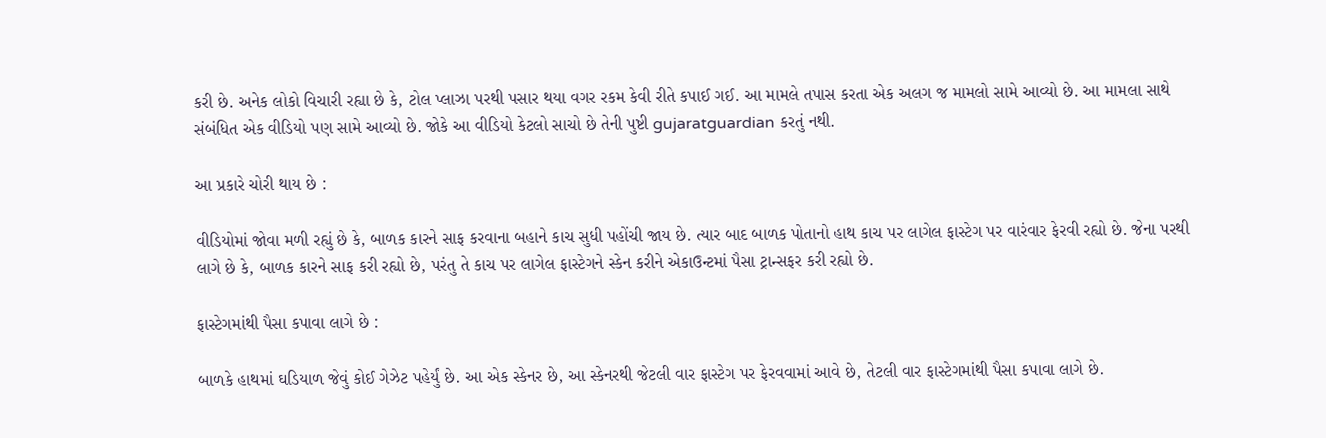કરી છે. અનેક લોકો વિચારી રહ્યા છે કે, ટોલ પ્લાઝા પરથી પસાર થયા વગર રકમ કેવી રીતે કપાઈ ગઈ. આ મામલે તપાસ કરતા એક અલગ જ મામલો સામે આવ્યો છે. આ મામલા સાથે સંબંધિત એક વીડિયો પણ સામે આવ્યો છે. જોકે આ વીડિયો કેટલો સાચો છે તેની પુષ્ટી gujaratguardian કરતું નથી.

આ પ્રકારે ચોરી થાય છે :

વીડિયોમાં જોવા મળી રહ્યું છે કે, બાળક કારને સાફ કરવાના બહાને કાચ સુધી પહોંચી જાય છે. ત્યાર બાદ બાળક પોતાનો હાથ કાચ પર લાગેલ ફાસ્ટેગ પર વારંવાર ફેરવી રહ્યો છે. જેના પરથી લાગે છે કે, બાળક કારને સાફ કરી રહ્યો છે, પરંતુ તે કાચ પર લાગેલ ફાસ્ટેગને સ્કેન કરીને એકાઉન્ટમાં પૈસા ટ્રાન્સફર કરી રહ્યો છે.

ફાસ્ટેગમાંથી પૈસા કપાવા લાગે છે :

બાળકે હાથમાં ઘડિયાળ જેવું કોઈ ગેઝેટ પહેર્યું છે. આ એક સ્કેનર છે, આ સ્કેનરથી જેટલી વાર ફાસ્ટેગ પર ફેરવવામાં આવે છે, તેટલી વાર ફાસ્ટેગમાંથી પૈસા કપાવા લાગે છે.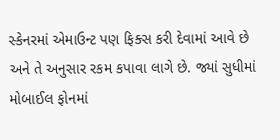સ્કેનરમાં એમાઉન્ટ પણ ફિક્સ કરી દેવામાં આવે છે અને તે અનુસાર રકમ કપાવા લાગે છે. જ્યાં સુધીમાં મોબાઈલ ફોનમાં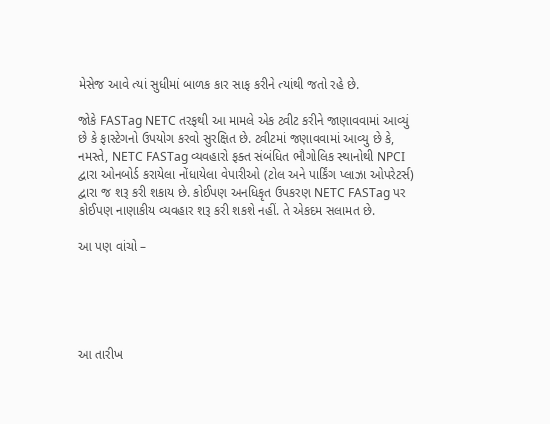મેસેજ આવે ત્યાં સુધીમાં બાળક કાર સાફ કરીને ત્યાંથી જતો રહે છે.

જોકે FASTag NETC તરફથી આ મામલે એક ટ્વીટ કરીને જાણાવવામાં આવ્યું છે કે ફાસ્ટેગનો ઉપયોગ કરવો સુરક્ષિત છે. ટ્વીટમાં જણાવવામાં આવ્યુ છે કે, નમસ્તે, NETC FASTag વ્યવહારો ફક્ત સંબંધિત ભૌગોલિક સ્થાનોથી NPCI દ્વારા ઓનબોર્ડ કરાયેલા નોંધાયેલા વેપારીઓ (ટોલ અને પાર્કિંગ પ્લાઝા ઓપરેટર્સ) દ્વારા જ શરૂ કરી શકાય છે. કોઈપણ અનધિકૃત ઉપકરણ NETC FASTag પર કોઈપણ નાણાકીય વ્યવહાર શરૂ કરી શકશે નહીં. તે એકદમ સલામત છે.

આ પણ વાંચો –





આ તારીખ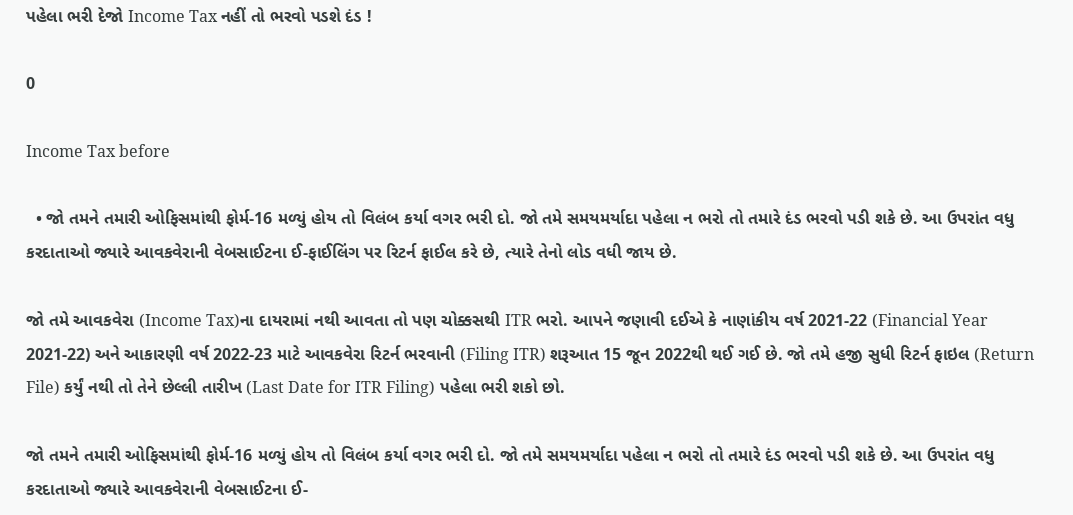પહેલા ભરી દેજો Income Tax નહીં તો ભરવો પડશે દંડ !

0

Income Tax before

  • જો તમને તમારી ઓફિસમાંથી ફોર્મ-16 મળ્યું હોય તો વિલંબ કર્યા વગર ભરી દો. જો તમે સમયમર્યાદા પહેલા ન ભરો તો તમારે દંડ ભરવો પડી શકે છે. આ ઉપરાંત વધુ કરદાતાઓ જ્યારે આવકવેરાની વેબસાઈટના ઈ-ફાઈલિંગ પર રિટર્ન ફાઈલ કરે છે, ત્યારે તેનો લોડ વધી જાય છે.

જો તમે આવકવેરા (Income Tax)ના દાયરામાં નથી આવતા તો પણ ચોક્કસથી ITR ભરો. આપને જણાવી દઈએ કે નાણાંકીય વર્ષ 2021-22 (Financial Year 2021-22) અને આકારણી વર્ષ 2022-23 માટે આવકવેરા રિટર્ન ભરવાની (Filing ITR) શરૂઆત 15 જૂન 2022થી થઈ ગઈ છે. જો તમે હજી સુધી રિટર્ન ફાઇલ (Return File) કર્યું નથી તો તેને છેલ્લી તારીખ (Last Date for ITR Filing) પહેલા ભરી શકો છો.

જો તમને તમારી ઓફિસમાંથી ફોર્મ-16 મળ્યું હોય તો વિલંબ કર્યા વગર ભરી દો. જો તમે સમયમર્યાદા પહેલા ન ભરો તો તમારે દંડ ભરવો પડી શકે છે. આ ઉપરાંત વધુ કરદાતાઓ જ્યારે આવકવેરાની વેબસાઈટના ઈ-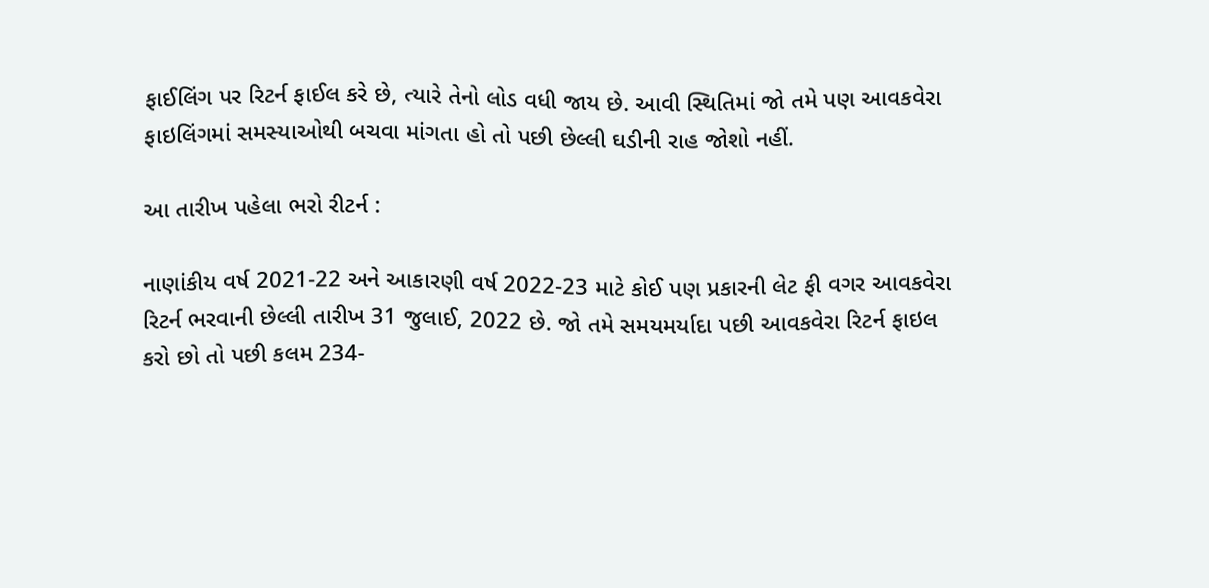ફાઈલિંગ પર રિટર્ન ફાઈલ કરે છે, ત્યારે તેનો લોડ વધી જાય છે. આવી સ્થિતિમાં જો તમે પણ આવકવેરા ફાઇલિંગમાં સમસ્યાઓથી બચવા માંગતા હો તો પછી છેલ્લી ઘડીની રાહ જોશો નહીં.

આ તારીખ પહેલા ભરો રીટર્ન :

નાણાંકીય વર્ષ 2021-22 અને આકારણી વર્ષ 2022-23 માટે કોઈ પણ પ્રકારની લેટ ફી વગર આવકવેરા રિટર્ન ભરવાની છેલ્લી તારીખ 31 જુલાઈ, 2022 છે. જો તમે સમયમર્યાદા પછી આવકવેરા રિટર્ન ફાઇલ કરો છો તો પછી કલમ 234-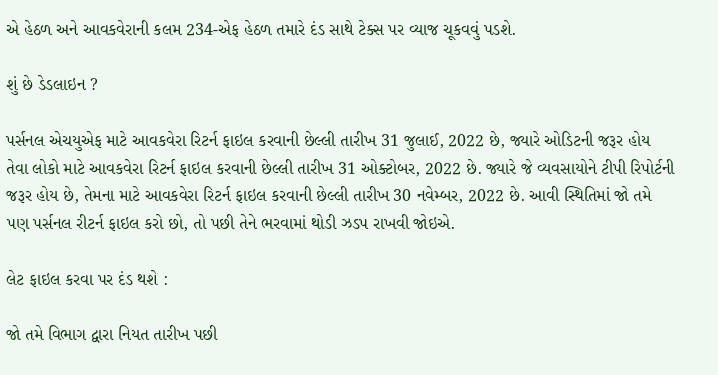એ હેઠળ અને આવકવેરાની કલમ 234-એફ હેઠળ તમારે દંડ સાથે ટેક્સ પર વ્યાજ ચૂકવવું પડશે.

શું છે ડેડલાઇન ?

પર્સનલ એચયુએફ માટે આવકવેરા રિટર્ન ફાઇલ કરવાની છેલ્લી તારીખ 31 જુલાઈ, 2022 છે, જ્યારે ઓડિટની જરૂર હોય તેવા લોકો માટે આવકવેરા રિટર્ન ફાઇલ કરવાની છેલ્લી તારીખ 31 ઓક્ટોબર, 2022 છે. જ્યારે જે વ્યવસાયોને ટીપી રિપોર્ટની જરૂર હોય છે, તેમના માટે આવકવેરા રિટર્ન ફાઇલ કરવાની છેલ્લી તારીખ 30 નવેમ્બર, 2022 છે. આવી સ્થિતિમાં જો તમે પણ પર્સનલ રીટર્ન ફાઇલ કરો છો, તો પછી તેને ભરવામાં થોડી ઝડપ રાખવી જોઇએ.

લેટ ફાઇલ કરવા પર દંડ થશે :

જો તમે વિભાગ દ્વારા નિયત તારીખ પછી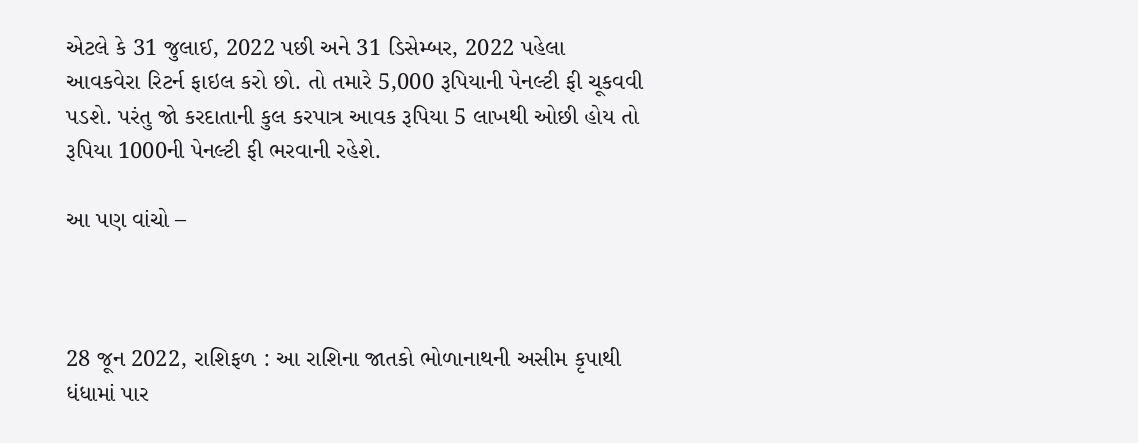એટલે કે 31 જુલાઈ, 2022 પછી અને 31 ડિસેમ્બર, 2022 પહેલા આવકવેરા રિટર્ન ફાઇલ કરો છો. તો તમારે 5,000 રૂપિયાની પેનલ્ટી ફી ચૂકવવી પડશે. પરંતુ જો કરદાતાની કુલ કરપાત્ર આવક રૂપિયા 5 લાખથી ઓછી હોય તો રૂપિયા 1000ની પેનલ્ટી ફી ભરવાની રહેશે.

આ પણ વાંચો –



28 જૂન 2022, રાશિફળ : આ રાશિના જાતકો ભોળાનાથની અસીમ કૃપાથી ધંધામાં પાર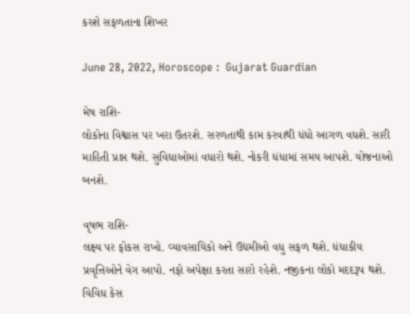કરશે સફળતાના શિખર

June 28, 2022, Horoscope :  Gujarat Guardian

મેષ રાશિ-
લોકોના વિશ્વાસ પર ખરા ઉતરશે. સરળતાથી કામ કરવાથી ધંધો આગળ વધશે. સારી માહિતી પ્રાપ્ત થશે. સુવિધાઓમાં વધારો થશે. નોકરી ધંધામાં સમય આપશે. યોજનાઓ બનશે.

વૃષભ રાશિ-
લક્ષ્ય પર ફોકસ રાખો. વ્યાવસાયિકો અને ઉદ્યમીઓ વધુ સફળ થશે. ધંધાકીય પ્રવૃત્તિઓને વેગ આપો. નફો અપેક્ષા કરતા સારો રહેશે. નજીકના લોકો મદદરૂપ થશે. વિવિધ કેસ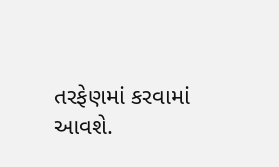તરફેણમાં કરવામાં આવશે.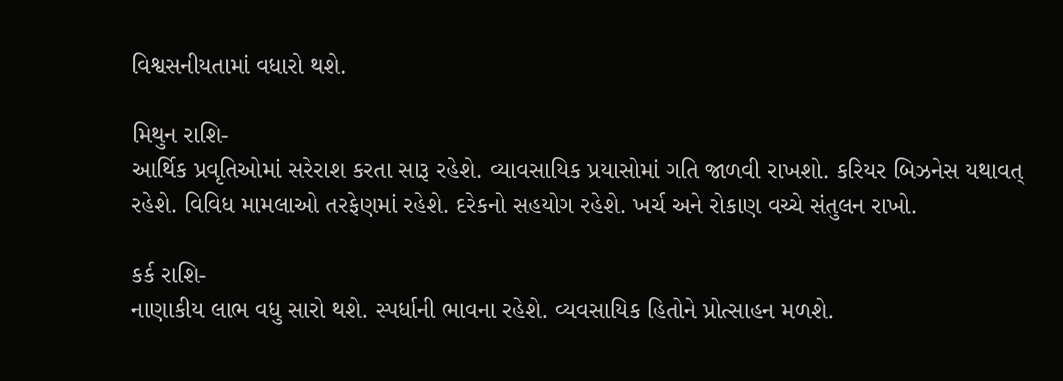વિશ્વસનીયતામાં વધારો થશે.

મિથુન રાશિ-
આર્થિક પ્રવૃતિઓમાં સરેરાશ કરતા સારૂ રહેશે. વ્યાવસાયિક પ્રયાસોમાં ગતિ જાળવી રાખશો. કરિયર બિઝનેસ યથાવત્ રહેશે. વિવિધ મામલાઓ તરફેણમાં રહેશે. દરેકનો સહયોગ રહેશે. ખર્ચ અને રોકાણ વચ્ચે સંતુલન રાખો.

કર્ક રાશિ-
નાણાકીય લાભ વધુ સારો થશે. સ્પર્ધાની ભાવના રહેશે. વ્યવસાયિક હિતોને પ્રોત્સાહન મળશે.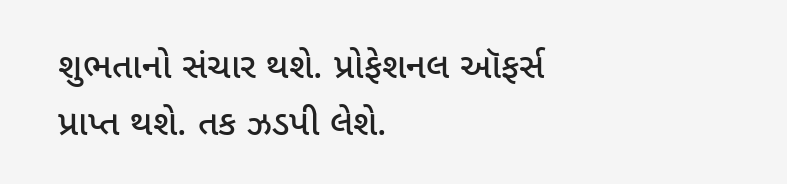શુભતાનો સંચાર થશે. પ્રોફેશનલ ઑફર્સ પ્રાપ્ત થશે. તક ઝડપી લેશે.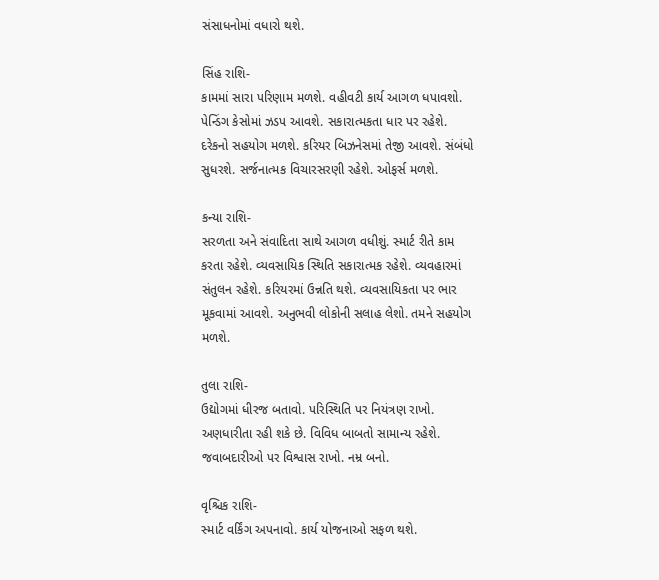સંસાધનોમાં વધારો થશે.

સિંહ રાશિ-
કામમાં સારા પરિણામ મળશે. વહીવટી કાર્ય આગળ ધપાવશો. પેન્ડિંગ કેસોમાં ઝડપ આવશે. સકારાત્મકતા ધાર પર રહેશે. દરેકનો સહયોગ મળશે. કરિયર બિઝનેસમાં તેજી આવશે. સંબંધો સુધરશે. સર્જનાત્મક વિચારસરણી રહેશે. ઓફર્સ મળશે.

કન્યા રાશિ-
સરળતા અને સંવાદિતા સાથે આગળ વધીશું. સ્માર્ટ રીતે કામ કરતા રહેશે. વ્યવસાયિક સ્થિતિ સકારાત્મક રહેશે. વ્યવહારમાં સંતુલન રહેશે. કરિયરમાં ઉન્નતિ થશે. વ્યવસાયિકતા પર ભાર મૂકવામાં આવશે. અનુભવી લોકોની સલાહ લેશો. તમને સહયોગ મળશે.

તુલા રાશિ-
ઉદ્યોગમાં ધીરજ બતાવો. પરિસ્થિતિ પર નિયંત્રણ રાખો. અણધારીતા રહી શકે છે. વિવિધ બાબતો સામાન્ય રહેશે. જવાબદારીઓ પર વિશ્વાસ રાખો. નમ્ર બનો.

વૃશ્ચિક રાશિ-
સ્માર્ટ વર્કિંગ અપનાવો. કાર્ય યોજનાઓ સફળ થશે.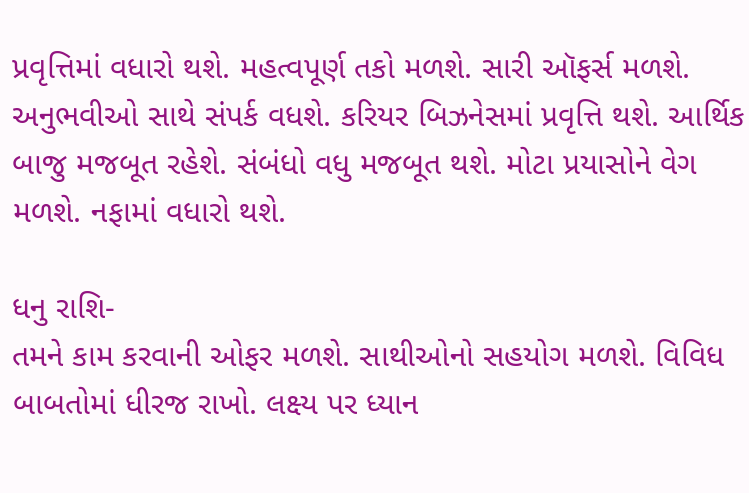પ્રવૃત્તિમાં વધારો થશે. મહત્વપૂર્ણ તકો મળશે. સારી ઑફર્સ મળશે. અનુભવીઓ સાથે સંપર્ક વધશે. કરિયર બિઝનેસમાં પ્રવૃત્તિ થશે. આર્થિક બાજુ મજબૂત રહેશે. સંબંધો વધુ મજબૂત થશે. મોટા પ્રયાસોને વેગ મળશે. નફામાં વધારો થશે.

ધનુ રાશિ-
તમને કામ કરવાની ઓફર મળશે. સાથીઓનો સહયોગ મળશે. વિવિધ બાબતોમાં ધીરજ રાખો. લક્ષ્ય પર ધ્યાન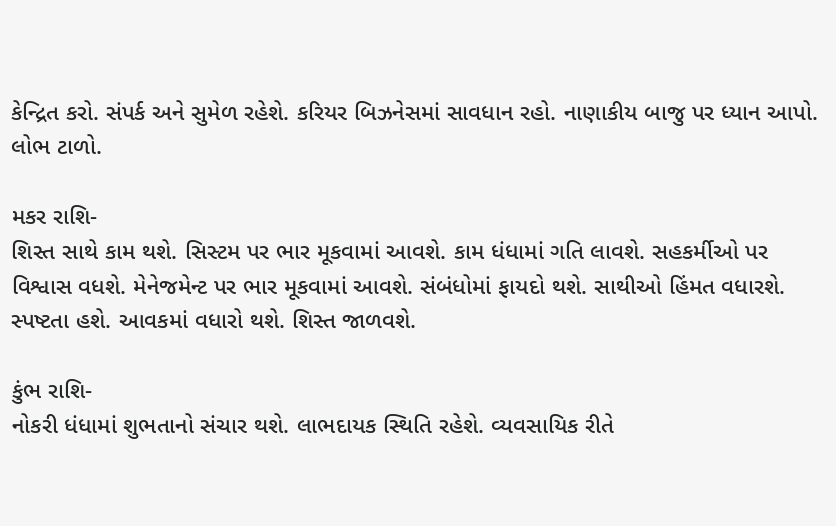કેન્દ્રિત કરો. સંપર્ક અને સુમેળ રહેશે. કરિયર બિઝનેસમાં સાવધાન રહો. નાણાકીય બાજુ પર ધ્યાન આપો. લોભ ટાળો.

મકર રાશિ-
શિસ્ત સાથે કામ થશે. સિસ્ટમ પર ભાર મૂકવામાં આવશે. કામ ધંધામાં ગતિ લાવશે. સહકર્મીઓ પર વિશ્વાસ વધશે. મેનેજમેન્ટ પર ભાર મૂકવામાં આવશે. સંબંધોમાં ફાયદો થશે. સાથીઓ હિંમત વધારશે. સ્પષ્ટતા હશે. આવકમાં વધારો થશે. શિસ્ત જાળવશે.

કુંભ રાશિ-
નોકરી ધંધામાં શુભતાનો સંચાર થશે. લાભદાયક સ્થિતિ રહેશે. વ્યવસાયિક રીતે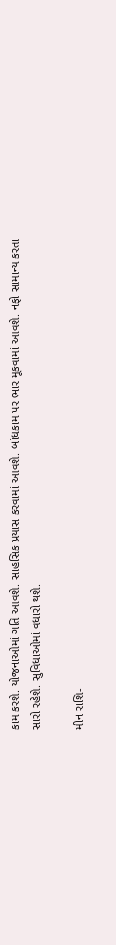કામ કરશે. યોજનાઓમાં ગતિ આવશે. સાહસિક પ્રયાસ કરવામાં આવશે. બાંધકામ પર ભાર મૂકવામાં આવશે. નફો સામાન્ય કરતા સારો રહેશે. સુવિધાઓમાં વધારો થશે.

મીન રાશિ-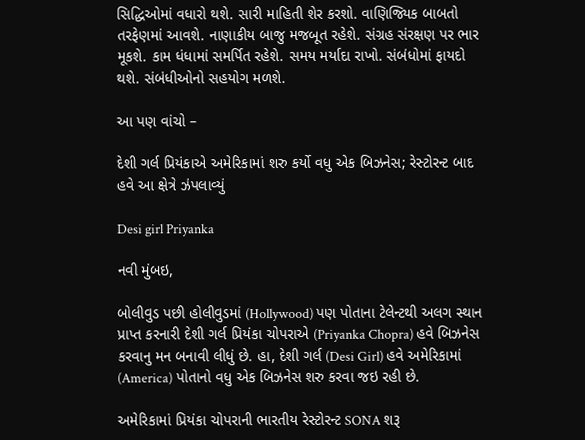સિદ્ધિઓમાં વધારો થશે. સારી માહિતી શેર કરશો. વાણિજ્યિક બાબતો તરફેણમાં આવશે. નાણાકીય બાજુ મજબૂત રહેશે. સંગ્રહ સંરક્ષણ પર ભાર મૂકશે. કામ ધંધામાં સમર્પિત રહેશે. સમય મર્યાદા રાખો. સંબંધોમાં ફાયદો થશે. સંબંધીઓનો સહયોગ મળશે.

આ પણ વાંચો –

દેશી ગર્લ પ્રિયંકાએ અમેરિકામાં શરુ કર્યો વધુ એક બિઝનેસ; રેસ્ટોરન્ટ બાદ હવે આ ક્ષેત્રે ઝંપલાવ્યું

Desi girl Priyanka

નવી મુંબઇ,

બોલીવુડ પછી હોલીવુડમાં (Hollywood) પણ પોતાના ટેલેન્ટથી અલગ સ્થાન પ્રાપ્ત કરનારી દેશી ગર્લ પ્રિયંકા ચોપરાએ (Priyanka Chopra) હવે બિઝનેસ કરવાનુ મન બનાવી લીધું છે. હા, દેશી ગર્લ (Desi Girl) હવે અમેરિકામાં (America) પોતાનો વધુ એક બિઝનેસ શરુ કરવા જઇ રહી છે.

અમેરિકામાં પ્રિયંકા ચોપરાની ભારતીય રેસ્ટોરન્ટ SONA શરૂ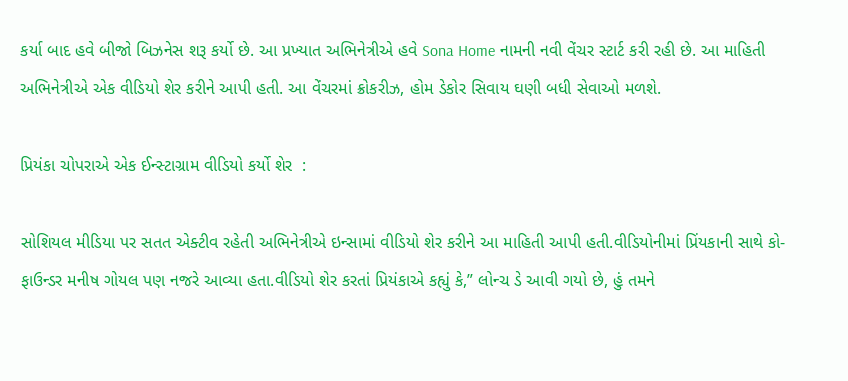કર્યા બાદ હવે બીજો બિઝનેસ શરૂ કર્યો છે. આ પ્રખ્યાત અભિનેત્રીએ હવે Sona Home નામની નવી વેંચર સ્ટાર્ટ કરી રહી છે. આ માહિતી અભિનેત્રીએ એક વીડિયો શેર કરીને આપી હતી. આ વેંચરમાં ક્રોકરીઝ, હોમ ડેકોર સિવાય ઘણી બધી સેવાઓ મળશે.

પ્રિયંકા ચોપરાએ એક ઈન્સ્ટાગ્રામ વીડિયો કર્યો શેર  :

સોશિયલ મીડિયા પર સતત એક્ટીવ રહેતી અભિનેત્રીએ ઇન્સામાં વીડિયો શેર કરીને આ માહિતી આપી હતી.વીડિયોનીમાં પ્રિંયકાની સાથે કો- ફાઉન્ડર મનીષ ગોયલ પણ નજરે આવ્યા હતા.વીડિયો શેર કરતાં પ્રિયંકાએ કહ્યું કે,” લોન્ચ ડે આવી ગયો છે, હું તમને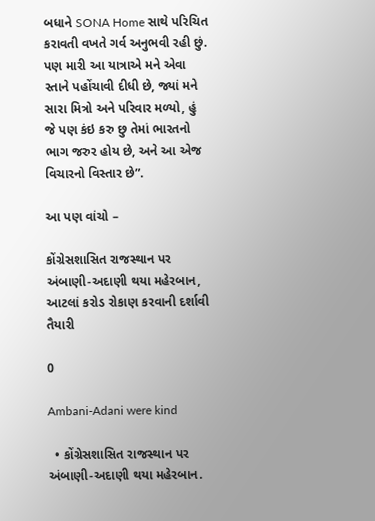બધાને SONA Home સાથે પરિચિત કરાવતી વખતે ગર્વ અનુભવી રહી છું. પણ મારી આ યાત્રાએ મને એવા સ્તાને પહોંચાવી દીધી છે, જ્યાં મને સારા મિત્રો અને પરિવાર મળ્યો, હું જે પણ કંઇ કરુ છુ તેમાં ભારતનો ભાગ જરુર હોય છે, અને આ એજ વિચારનો વિસ્તાર છે”.

આ પણ વાંચો –

કોંગ્રેસશાસિત રાજસ્થાન પર અંબાણી-અદાણી થયા મહેરબાન, આટલાં કરોડ રોકાણ કરવાની દર્શાવી તૈયારી

0

Ambani-Adani were kind

  • કોંગ્રેસશાસિત રાજસ્થાન પર અંબાણી-અદાણી થયા મહેરબાન.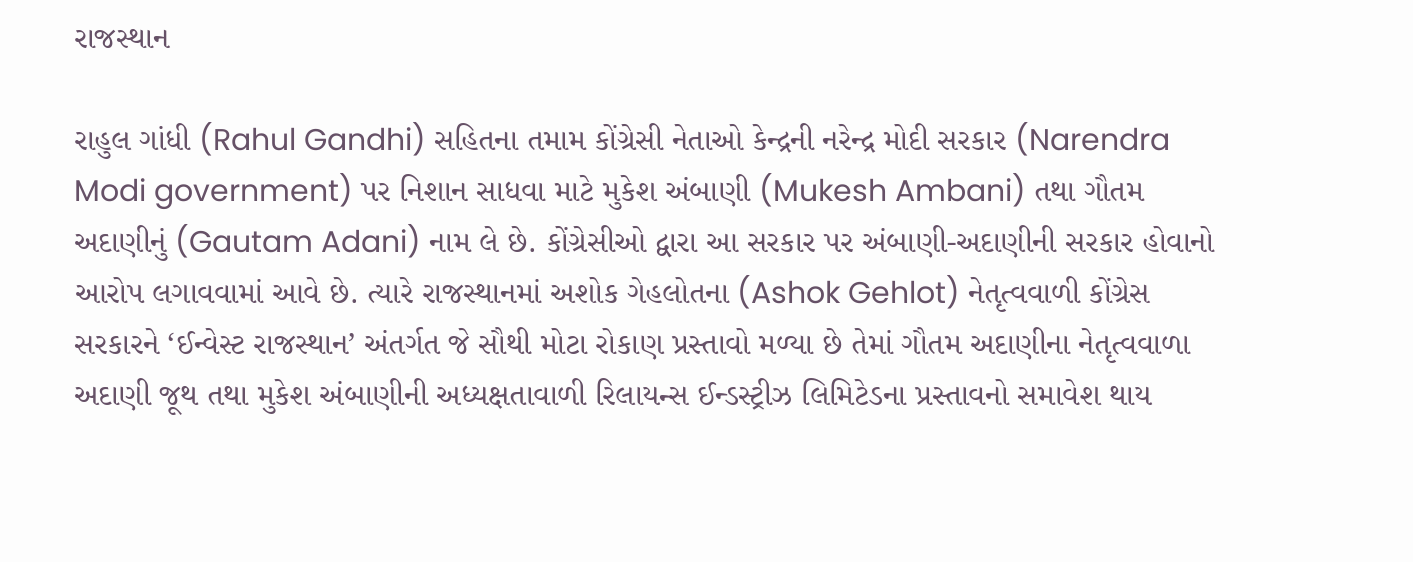રાજસ્થાન

રાહુલ ગાંધી (Rahul Gandhi) સહિતના તમામ કોંગ્રેસી નેતાઓ કેન્દ્રની નરેન્દ્ર મોદી સરકાર (Narendra Modi government) પર નિશાન સાધવા માટે મુકેશ અંબાણી (Mukesh Ambani) તથા ગૌતમ અદાણીનું (Gautam Adani) નામ લે છે. કોંગ્રેસીઓ દ્વારા આ સરકાર પર અંબાણી-અદાણીની સરકાર હોવાનો આરોપ લગાવવામાં આવે છે. ત્યારે રાજસ્થાનમાં અશોક ગેહલોતના (Ashok Gehlot) નેતૃત્વવાળી કોંગ્રેસ સરકારને ‘ઈન્વેસ્ટ રાજસ્થાન’ અંતર્ગત જે સૌથી મોટા રોકાણ પ્રસ્તાવો મળ્યા છે તેમાં ગૌતમ અદાણીના નેતૃત્વવાળા અદાણી જૂથ તથા મુકેશ અંબાણીની અધ્યક્ષતાવાળી રિલાયન્સ ઈન્ડસ્ટ્રીઝ લિમિટેડના પ્રસ્તાવનો સમાવેશ થાય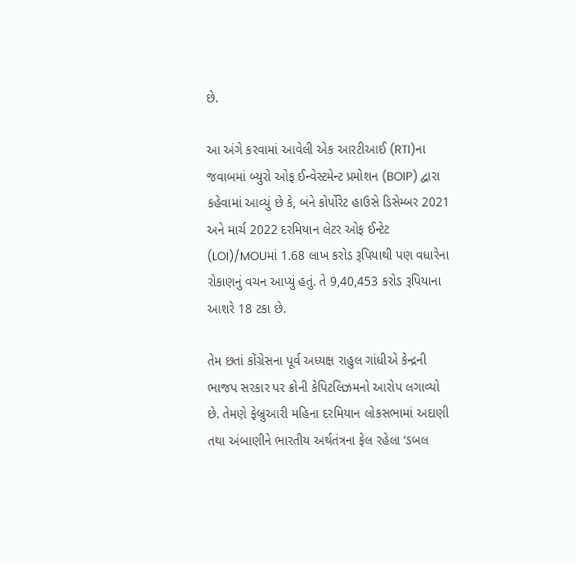છે.

આ અંગે કરવામાં આવેલી એક આરટીઆઈ (RTI)ના જવાબમાં બ્યુરો ઓફ ઈન્વેસ્ટમેન્ટ પ્રમોશન (BOIP) દ્વારા કહેવામાં આવ્યું છે કે, બંને કોર્પોરેટ હાઉસે ડિસેમ્બર 2021 અને માર્ચ 2022 દરમિયાન લેટર ઓફ ઈન્ટેટ (LOI)/MOUમાં 1.68 લાખ કરોડ રૂપિયાથી પણ વધારેના રોકાણનું વચન આપ્યું હતું. તે 9,40,453 કરોડ રૂપિયાના આશરે 18 ટકા છે.

તેમ છતાં કોંગ્રેસના પૂર્વ અધ્યક્ષ રાહુલ ગાંધીએ કેન્દ્રની ભાજપ સરકાર પર ક્રોની કેપિટલિઝમનો આરોપ લગાવ્યો છે. તેમણે ફેબ્રુઆરી મહિના દરમિયાન લોકસભામાં અદાણી તથા અંબાણીને ભારતીય અર્થતંત્રના ફેલ રહેલા ‘ડબલ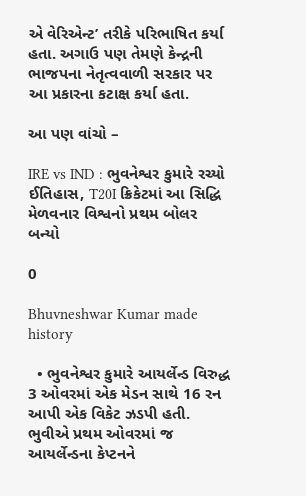એ વેરિએન્ટ’ તરીકે પરિભાષિત કર્યા હતા. અગાઉ પણ તેમણે કેન્દ્રની ભાજપના નેતૃત્વવાળી સરકાર પર આ પ્રકારના કટાક્ષ કર્યા હતા.

આ પણ વાંચો –

IRE vs IND : ભુવનેશ્વર કુમારે રચ્યો ઈતિહાસ, T20I ક્રિકેટમાં આ સિદ્ધિ મેળવનાર વિશ્વનો પ્રથમ બોલર બન્યો

0

Bhuvneshwar Kumar made history

  • ભુવનેશ્વર કુમારે આયર્લેન્ડ વિરુદ્ધ 3 ઓવરમાં એક મેડન સાથે 16 રન આપી એક વિકેટ ઝડપી હતી. ભુવીએ પ્રથમ ઓવરમાં જ આયર્લેન્ડના કેપ્ટનને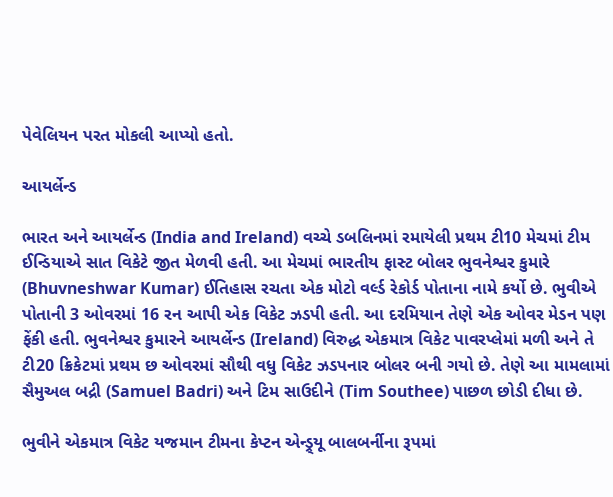પેવેલિયન પરત મોકલી આપ્યો હતો.

આયર્લેન્ડ

ભારત અને આયર્લેન્ડ (India and Ireland) વચ્ચે ડબલિનમાં રમાયેલી પ્રથમ ટી10 મેચમાં ટીમ ઈન્ડિયાએ સાત વિકેટે જીત મેળવી હતી. આ મેચમાં ભારતીય ફાસ્ટ બોલર ભુવનેશ્વર કુમારે (Bhuvneshwar Kumar) ઈતિહાસ રચતા એક મોટો વર્લ્ડ રેકોર્ડ પોતાના નામે કર્યો છે. ભુવીએ પોતાની 3 ઓવરમાં 16 રન આપી એક વિકેટ ઝડપી હતી. આ દરમિયાન તેણે એક ઓવર મેડન પણ ફેંકી હતી. ભુવનેશ્વર કુમારને આયર્લેન્ડ (Ireland) વિરુદ્ધ એકમાત્ર વિકેટ પાવરપ્લેમાં મળી અને તે ટી20 ક્રિકેટમાં પ્રથમ છ ઓવરમાં સૌથી વધુ વિકેટ ઝડપનાર બોલર બની ગયો છે. તેણે આ મામલામાં સૈમુઅલ બદ્રી (Samuel Badri) અને ટિમ સાઉદીને (Tim Southee) પાછળ છોડી દીધા છે.

ભુવીને એકમાત્ર વિકેટ યજમાન ટીમના કેપ્ટન એન્ડ્ર્યૂ બાલબર્નીના રૂપમાં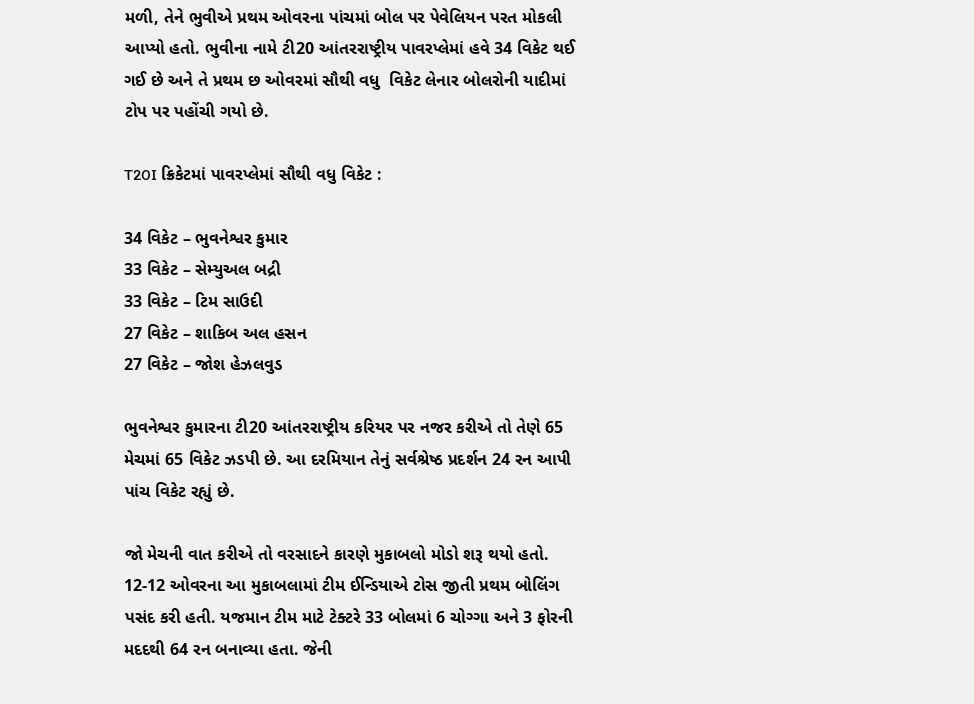મળી, તેને ભુવીએ પ્રથમ ઓવરના પાંચમાં બોલ પર પેવેલિયન પરત મોકલી આપ્યો હતો. ભુવીના નામે ટી20 આંતરરાષ્ટ્રીય પાવરપ્લેમાં હવે 34 વિકેટ થઈ ગઈ છે અને તે પ્રથમ છ ઓવરમાં સૌથી વધુ  વિકેટ લેનાર બોલરોની યાદીમાં ટોપ પર પહોંચી ગયો છે.

T20I ક્રિકેટમાં પાવરપ્લેમાં સૌથી વધુ વિકેટ :

34 વિકેટ – ભુવનેશ્વર કુમાર
33 વિકેટ – સેમ્યુઅલ બદ્રી
33 વિકેટ – ટિમ સાઉદી
27 વિકેટ – શાકિબ અલ હસન
27 વિકેટ – જોશ હેઝલવુડ

ભુવનેશ્વર કુમારના ટી20 આંતરરાષ્ટ્રીય કરિયર પર નજર કરીએ તો તેણે 65 મેચમાં 65 વિકેટ ઝડપી છે. આ દરમિયાન તેનું સર્વશ્રેષ્ઠ પ્રદર્શન 24 રન આપી પાંચ વિકેટ રહ્યું છે.

જો મેચની વાત કરીએ તો વરસાદને કારણે મુકાબલો મોડો શરૂ થયો હતો. 12-12 ઓવરના આ મુકાબલામાં ટીમ ઈન્ડિયાએ ટોસ જીતી પ્રથમ બોલિંગ પસંદ કરી હતી. યજમાન ટીમ માટે ટેક્ટરે 33 બોલમાં 6 ચોગ્ગા અને 3 ફોરની મદદથી 64 રન બનાવ્યા હતા. જેની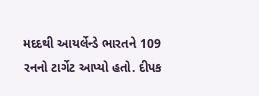મદદથી આયર્લેન્ડે ભારતને 109 રનનો ટાર્ગેટ આપ્યો હતો. દીપક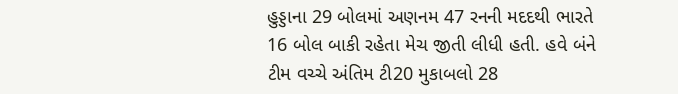હુડ્ડાના 29 બોલમાં અણનમ 47 રનની મદદથી ભારતે 16 બોલ બાકી રહેતા મેચ જીતી લીધી હતી. હવે બંને ટીમ વચ્ચે અંતિમ ટી20 મુકાબલો 28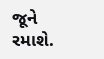જૂને રમાશે.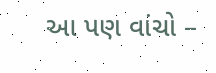આ પણ વાંચો –